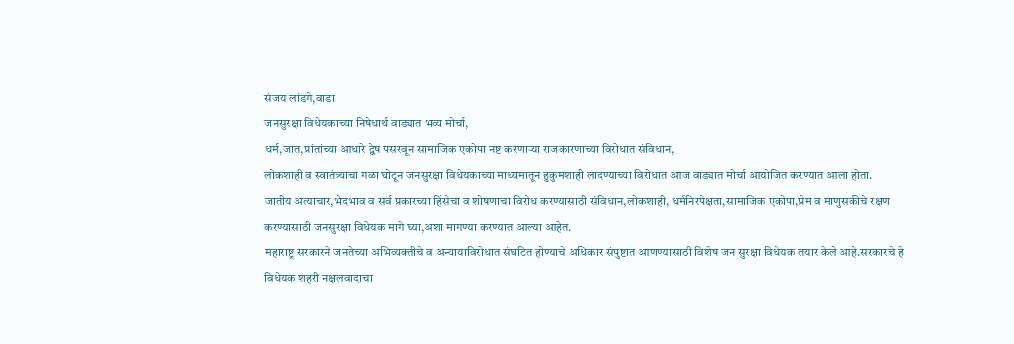संजय लांडगे,वाडा
जनसुरक्षा विधेयकाच्या निषेधार्थ वाड्यात भव्य मोर्चा,
धर्म,जात,प्रांतांच्या आधारे द्वेष पसरवून सामाजिक एकोपा नष्ट करणाऱ्या राजकारणाच्या विरोधात संविधान,
लोकशाही व स्वातंत्र्याचा गळा घोटून जनसुरक्षा विधेयकाच्या माध्यमातून हुकुमशाही लादण्याच्या विरोधात आज वाड्यात मोर्चा आयोजित करण्यात आला होता.
जातीय अत्याचार,भेदभाव व सर्व प्रकारच्या हिंसेचा व शोषणाचा विरोध करण्यासाठी संविधान,लोकशाही, धर्मनिरपेक्षता,सामाजिक एकोपा,प्रेम व माणुसकीचे रक्षण करण्यासाठी जनसुरक्षा विधेयक मागे घ्या,अशा मागण्या करण्यात आल्या आहेत.
महाराष्ट्र सरकारने जनतेच्या अभिव्यक्तीचे व अन्यायाविरोधात संघटित होण्याचे अधिकार संपुष्टात आणण्यासाठी विशेष जन सुरक्षा विधेयक तयार केले आहे.सरकारचे हे विधेयक शहरी नक्षलवादाचा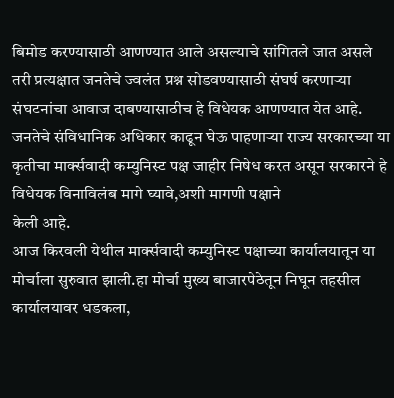बिमोड करण्यासाठी आणण्यात आले असल्याचे सांगितले जात असले तरी प्रत्यक्षात जनतेचे ज्वलंत प्रश्न सोडवण्यासाठी संघर्ष करणाऱ्या संघटनांचा आवाज दाबण्यासाठीच हे विधेयक आणण्यात येत आहे. जनतेचे संविधानिक अधिकार काढून घेऊ पाहणाऱ्या राज्य सरकारच्या या कृतीचा मार्क्सवादी कम्युनिस्ट पक्ष जाहीर निषेध करत असून सरकारने हे विधेयक विनाविलंब मागे घ्यावे,अशी मागणी पक्षाने
केली आहे.
आज किरवली येथील मार्क्सवादी कम्युनिस्ट पक्षाच्या कार्यालयातून या मोर्चाला सुरुवात झाली.हा मोर्चा मुख्य बाजारपेठेतून निघून तहसील कार्यालयावर धडकला,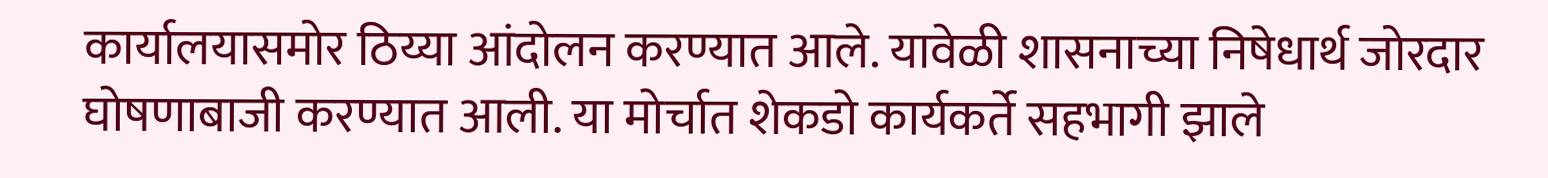कार्यालयासमोर ठिय्या आंदोलन करण्यात आले. यावेळी शासनाच्या निषेधार्थ जोरदार घोषणाबाजी करण्यात आली. या मोर्चात शेकडो कार्यकर्ते सहभागी झाले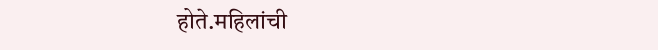होते.महिलांची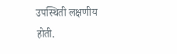उपस्थिती लक्षणीय होती.